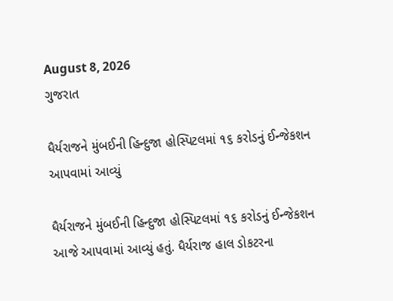August 8, 2026
ગુજરાત

ધૈર્યરાજને મુંબઈની હિન્દુજા હોસ્પિટલમાં ૧૬ કરોડનું ઈન્જેકશન આપવામાં આવ્યું

ધૈર્યરાજને મુંબઈની હિન્દુજા હોસ્પિટલમાં ૧૬ કરોડનું ઈન્જેકશન આજે આપવામાં આવ્યું હતું. ધૈર્યરાજ હાલ ડોકટરના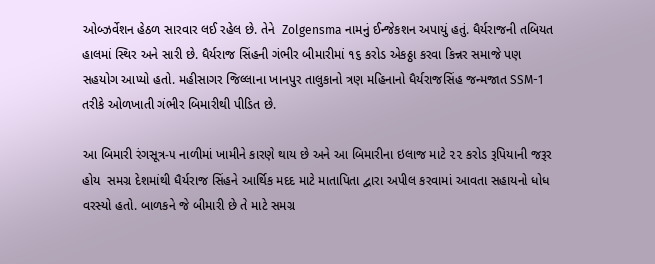ઓબ્ઝર્વેશન હેઠળ સારવાર લઈ રહેલ છે. તેને  Zolgensma નામનું ઈન્જેકશન અપાયું હતું. ધૈર્યરાજની તબિયત હાલમાં સ્થિર અને સારી છે. ધૈર્યરાજ સિંહની ગંભીર બીમારીમાં ૧૬ કરોડ એકઠ્ઠા કરવા કિન્નર સમાજે પણ સહયોગ આપ્યો હતો. મહીસાગર જિલ્લાના ખાનપુર તાલુકાનો ત્રણ મહિનાનો ધૈર્યરાજસિંહ જન્મજાત SSM-1 તરીકે ઓળખાતી ગંભીર બિમારીથી પીડિત છે.

આ બિમારી રંગસૂત્ર-૫ નાળીમાં ખામીને કારણે થાય છે અને આ બિમારીના ઇલાજ માટે ૨૨ કરોડ રૂપિયાની જરૂર હોય  સમગ્ર દેશમાંથી ધૈર્યરાજ સિંહને આર્થિક મદદ માટે માતાપિતા દ્વારા અપીલ કરવામાં આવતા સહાયનો ધોધ વરસ્યો હતો. બાળકને જે બીમારી છે તે માટે સમગ્ર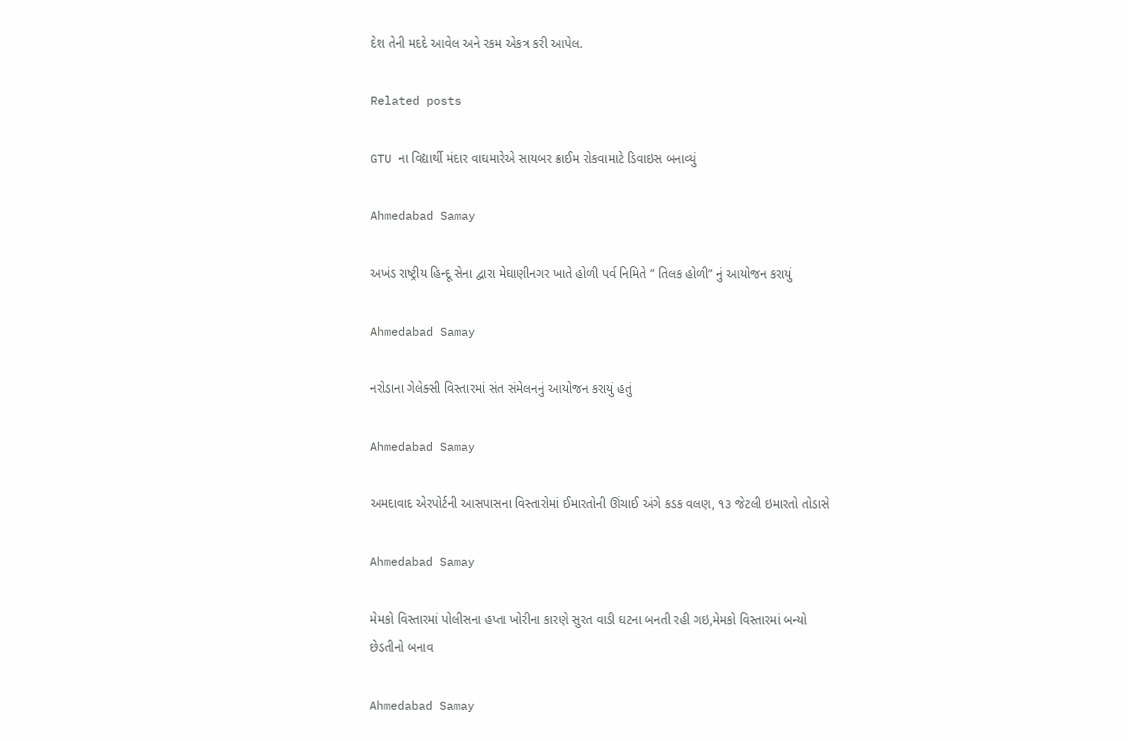દેશ તેની મદદે આવેલ અને રકમ એકત્ર કરી આપેલ.

Related posts

GTU ના વિદ્યાર્થી મંદાર વાઘમારેએ સાયબર ક્રાઈમ રોકવામાટે ડિવાઇસ બનાવ્યું

Ahmedabad Samay

અખંડ રાષ્ટ્રીય હિન્દૂ સેના દ્વારા મેઘાણીનગર ખાતે હોળી પર્વ નિમિતે ” તિલક હોળી” નું આયોજન કરાયું

Ahmedabad Samay

નરોડાના ગેલેક્સી વિસ્તારમાં સંત સંમેલનનું આયોજન કરાયું હતું

Ahmedabad Samay

અમદાવાદ એરપોર્ટની આસપાસના વિસ્તારોમાં ઈમારતોની ઊંચાઈ અંગે કડક વલણ, ૧૩ જેટલી ઇમારતો તોડાસે

Ahmedabad Samay

મેમકો વિસ્તારમાં પોલીસના હપ્તા ખોરીના કારણે સુરત વાડી ઘટના બનતી રહી ગઇ,મેમકો વિસ્તારમાં બન્યો છેડતીનો બનાવ

Ahmedabad Samay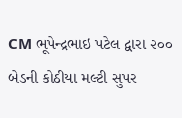CM ભૂપેન્દ્રભાઇ પટેલ દ્વારા ૨૦૦ બેડની કોઠીયા મલ્ટી સુપર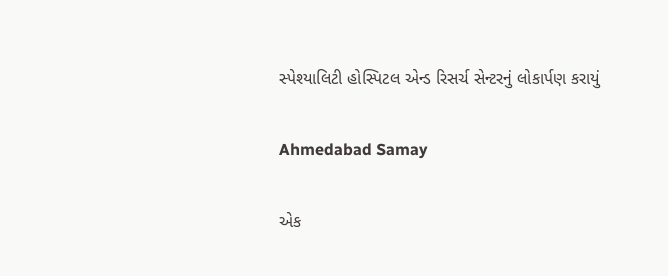સ્પેશ્યાલિટી હોસ્પિટલ એન્ડ રિસર્ચ સેન્ટરનું લોકાર્પણ કરાયું

Ahmedabad Samay

એક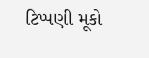ટિપ્પણી મૂકો